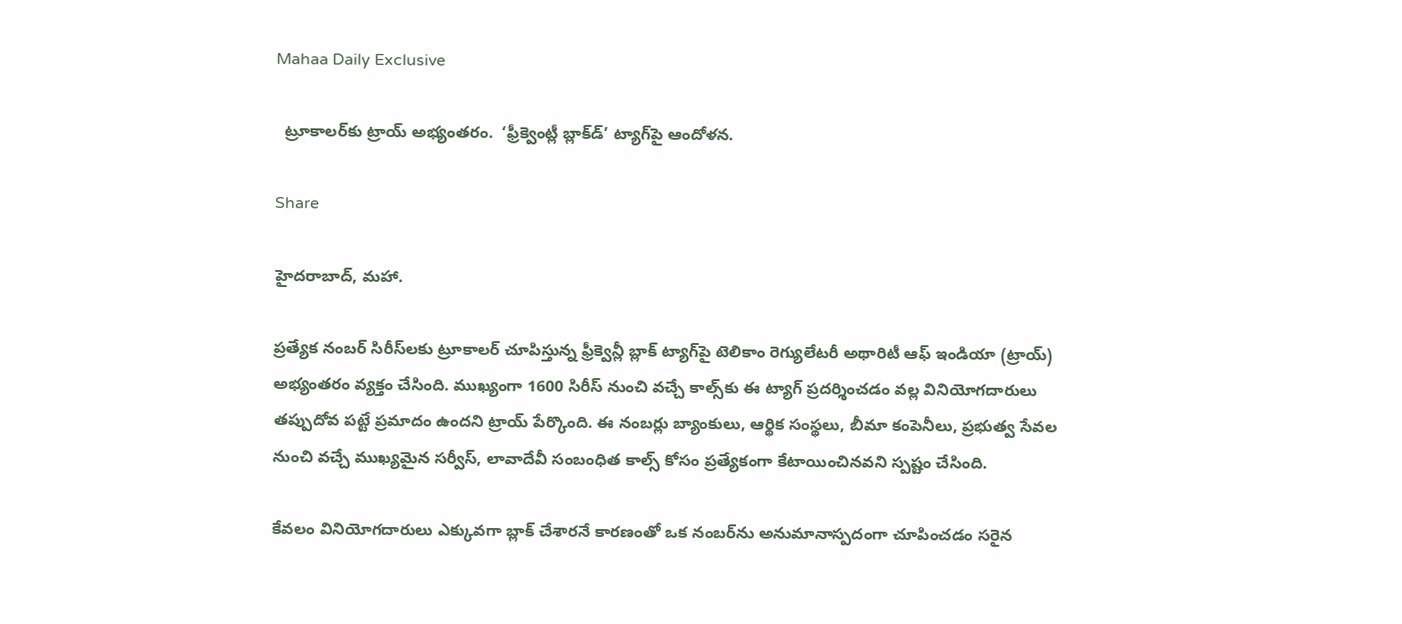Mahaa Daily Exclusive

  ట్రూకాలర్‌కు ట్రాయ్ అభ్యంతరం.  ‘ఫ్రీక్వెంట్లీ బ్లాక్‌డ్’ ట్యాగ్‌పై ఆందోళన.

Share

హైదరాబాద్, మహా.

ప్రత్యేక నంబర్ సిరీస్‌లకు ట్రూకాలర్ చూపిస్తున్న ఫ్రీక్వెన్లీ బ్లాక్ ట్యాగ్‌పై టెలికాం రెగ్యులేటరీ అథారిటీ ఆఫ్ ఇండియా (ట్రాయ్) అభ్యంతరం వ్యక్తం చేసింది. ముఖ్యంగా 1600 సిరీస్ నుంచి వచ్చే కాల్స్‌కు ఈ ట్యాగ్ ప్రదర్శించడం వల్ల వినియోగదారులు తప్పుదోవ పట్టే ప్రమాదం ఉందని ట్రాయ్ పేర్కొంది. ఈ నంబర్లు బ్యాంకులు, ఆర్థిక సంస్థలు, బీమా కంపెనీలు, ప్రభుత్వ సేవల నుంచి వచ్చే ముఖ్యమైన సర్వీస్, లావాదేవీ సంబంధిత కాల్స్ కోసం ప్రత్యేకంగా కేటాయించినవని స్పష్టం చేసింది.

కేవలం వినియోగదారులు ఎక్కువగా బ్లాక్ చేశారనే కారణంతో ఒక నంబర్‌ను అనుమానాస్పదంగా చూపించడం సరైన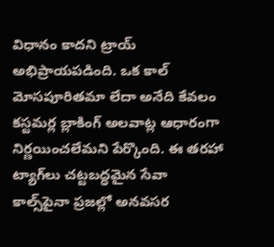విధానం కాదని ట్రాయ్ అభిప్రాయపడింది. ఒక కాల్ మోసపూరితమా లేదా అనేది కేవలం కస్టమర్ల బ్లాకింగ్ అలవాట్ల ఆధారంగా నిర్ణయించలేమని పేర్కొంది. ఈ తరహా ట్యాగ్‌లు చట్టబద్ధమైన సేవా కాల్స్‌పైనా ప్రజల్లో అనవసర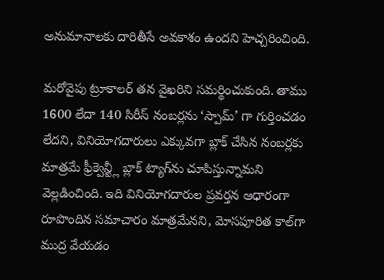అనుమానాలకు దారితీసే అవకాశం ఉందని హెచ్చరించింది.

మరోవైపు ట్రూకాలర్ తన వైఖరిని సమర్థించుకుంది. తాము 1600 లేదా 140 సిరీస్ నంబర్లను ‘స్పామ్’ గా గుర్తించడం లేదని, వినియోగదారులు ఎక్కువగా బ్లాక్ చేసిన నంబర్లకు మాత్రమే ఫ్రీక్వెన్ట్లీ బ్లాక్ ట్యాగ్‌ను చూపిస్తున్నామని వెల్లడించింది. ఇది వినియోగదారుల ప్రవర్తన ఆధారంగా రూపొందిన సమాచారం మాత్రమేనని, మోసపూరిత కాల్‌గా ముద్ర వేయడం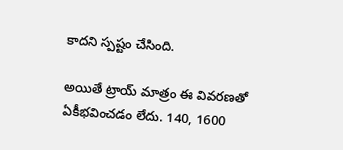కాదని స్పష్టం చేసింది.

అయితే ట్రాయ్ మాత్రం ఈ వివరణతో ఏకీభవించడం లేదు. 140, 1600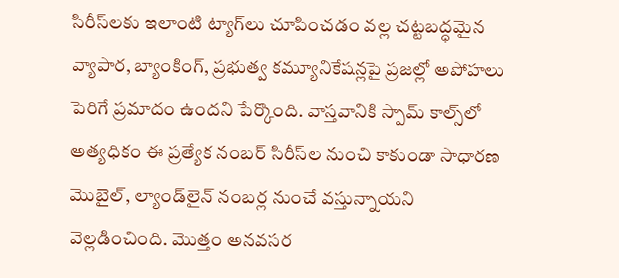సిరీస్‌లకు ఇలాంటి ట్యాగ్‌లు చూపించడం వల్ల చట్టబద్ధమైన వ్యాపార, బ్యాంకింగ్, ప్రభుత్వ కమ్యూనికేషన్లపై ప్రజల్లో అపోహలు పెరిగే ప్రమాదం ఉందని పేర్కొంది. వాస్తవానికి స్పామ్ కాల్స్‌లో అత్యధికం ఈ ప్రత్యేక నంబర్ సిరీస్‌ల నుంచి కాకుండా సాధారణ మొబైల్, ల్యాండ్‌లైన్ నంబర్ల నుంచే వస్తున్నాయని వెల్లడించింది. మొత్తం అనవసర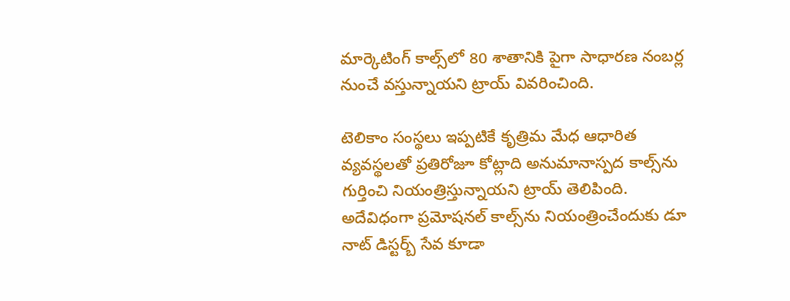మార్కెటింగ్ కాల్స్‌లో 80 శాతానికి పైగా సాధారణ నంబర్ల నుంచే వస్తున్నాయని ట్రాయ్ వివరించింది.

టెలికాం సంస్థలు ఇప్పటికే కృత్రిమ మేధ ఆధారిత వ్యవస్థలతో ప్రతిరోజూ కోట్లాది అనుమానాస్పద కాల్స్‌ను గుర్తించి నియంత్రిస్తున్నాయని ట్రాయ్ తెలిపింది. అదేవిధంగా ప్రమోషనల్ కాల్స్‌ను నియంత్రించేందుకు డూ నాట్ డిస్టర్బ్ సేవ కూడా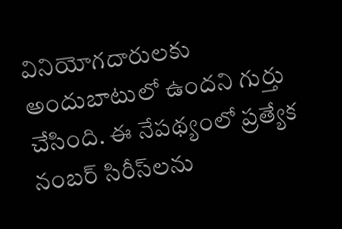వినియోగదారులకు అందుబాటులో ఉందని గుర్తు చేసింది. ఈ నేపథ్యంలో ప్రత్యేక నంబర్ సిరీస్‌లను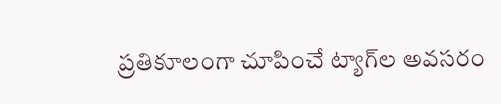ప్రతికూలంగా చూపించే ట్యాగ్‌ల అవసరం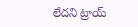లేదని ట్రాయ్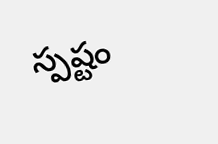స్పష్టం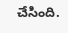చేసింది.